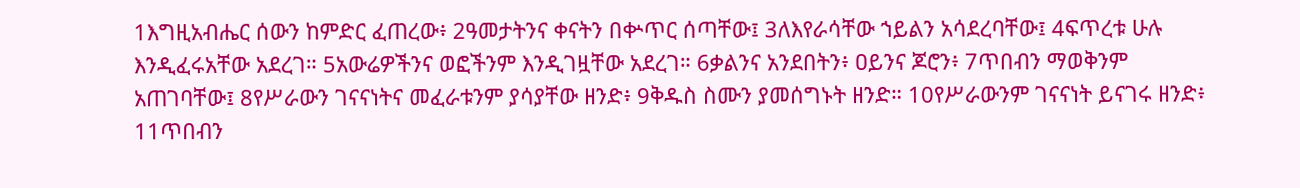1እግዚአብሔር ሰውን ከምድር ፈጠረው፥ 2ዓመታትንና ቀናትን በቍጥር ሰጣቸው፤ 3ለእየራሳቸው ኀይልን አሳደረባቸው፤ 4ፍጥረቱ ሁሉ እንዲፈሩአቸው አደረገ። 5አውሬዎችንና ወፎችንም እንዲገዟቸው አደረገ። 6ቃልንና አንደበትን፥ ዐይንና ጆሮን፥ 7ጥበብን ማወቅንም አጠገባቸው፤ 8የሥራውን ገናናነትና መፈራቱንም ያሳያቸው ዘንድ፥ 9ቅዱስ ስሙን ያመሰግኑት ዘንድ። 10የሥራውንም ገናናነት ይናገሩ ዘንድ፥ 11ጥበብን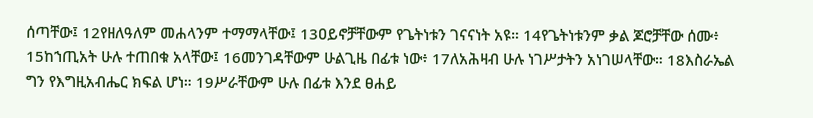ሰጣቸው፤ 12የዘለዓለም መሐላንም ተማማላቸው፤ 13ዐይኖቻቸውም የጌትነቱን ገናናነት አዩ። 14የጌትነቱንም ቃል ጆሮቻቸው ሰሙ፥ 15ከኀጢአት ሁሉ ተጠበቁ አላቸው፤ 16መንገዳቸውም ሁልጊዜ በፊቱ ነው፥ 17ለአሕዛብ ሁሉ ነገሥታትን አነገሠላቸው። 18እስራኤል ግን የእግዚአብሔር ክፍል ሆነ። 19ሥራቸውም ሁሉ በፊቱ እንደ ፀሐይ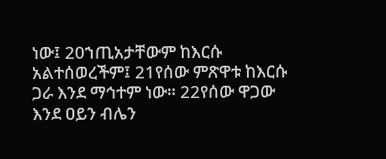ነው፤ 20ኀጢአታቸውም ከእርሱ አልተሰወረችም፤ 21የሰው ምጽዋቱ ከእርሱ ጋራ እንደ ማኅተም ነው። 22የሰው ዋጋው እንደ ዐይን ብሌን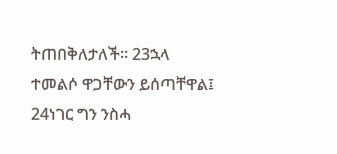ትጠበቅለታለች። 23ኋላ ተመልሶ ዋጋቸውን ይሰጣቸዋል፤ 24ነገር ግን ንስሓ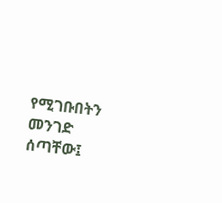የሚገቡበትን መንገድ ሰጣቸው፤